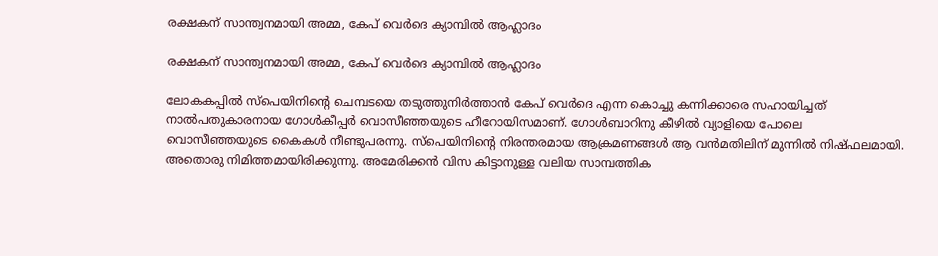രക്ഷകന് സാന്ത്വനമായി അമ്മ, കേപ് വെര്‍ദെ ക്യാമ്പില്‍ ആഹ്ലാദം

രക്ഷകന് സാന്ത്വനമായി അമ്മ, കേപ് വെര്‍ദെ ക്യാമ്പില്‍ ആഹ്ലാദം

ലോകകപ്പില്‍ സ്‌പെയിനിന്റെ ചെമ്പടയെ തടുത്തുനിര്‍ത്താന്‍ കേപ് വെര്‍ദെ എന്ന കൊച്ചു കന്നിക്കാരെ സഹായിച്ചത് നാല്‍പതുകാരനായ ഗോള്‍കീപ്പര്‍ വൊസീഞ്ഞയുടെ ഹീറോയിസമാണ്. ഗോള്‍ബാറിനു കീഴില്‍ വ്യാളിയെ പോലെ വൊസീഞ്ഞയുടെ കൈകള്‍ നീണ്ടുപരന്നു. സ്‌പെയിനിന്റെ നിരന്തരമായ ആക്രമണങ്ങള്‍ ആ വന്‍മതിലിന് മുന്നില്‍ നിഷ്ഫലമായി. അതൊരു നിമിത്തമായിരിക്കുന്നു. അമേരിക്കന്‍ വിസ കിട്ടാനുള്ള വലിയ സാമ്പത്തിക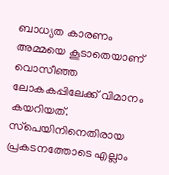ബാധ്യത കാരണം അമ്മയെ കൂടാതെയാണ് വൊസീഞ്ഞ ലോകകപ്പിലേക്ക് വിമാനം കയറിയത്. സ്‌പെയിനിനെതിരായ പ്രകടനത്തോടെ എല്ലാം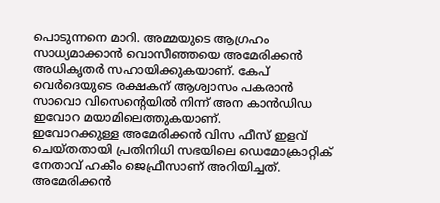പൊടുന്നനെ മാറി. അമ്മയുടെ ആഗ്രഹം സാധ്യമാക്കാന്‍ വൊസീഞ്ഞയെ അമേരിക്കന്‍ അധികൃതര്‍ സഹായിക്കുകയാണ്. കേപ് വെര്‍ദെയുടെ രക്ഷകന് ആശ്വാസം പകരാന്‍ സാവൊ വിസെന്റെയില്‍ നിന്ന് അന കാന്‍ഡിഡ ഇവോറ മയാമിലെത്തുകയാണ്.
ഇവോറക്കുള്ള അമേരിക്കന്‍ വിസ ഫീസ് ഇളവ് ചെയ്തതായി പ്രതിനിധി സഭയിലെ ഡെമോക്രാറ്റിക് നേതാവ് ഹകീം ജെഫ്രീസാണ് അറിയിച്ചത്. അമേരിക്കന്‍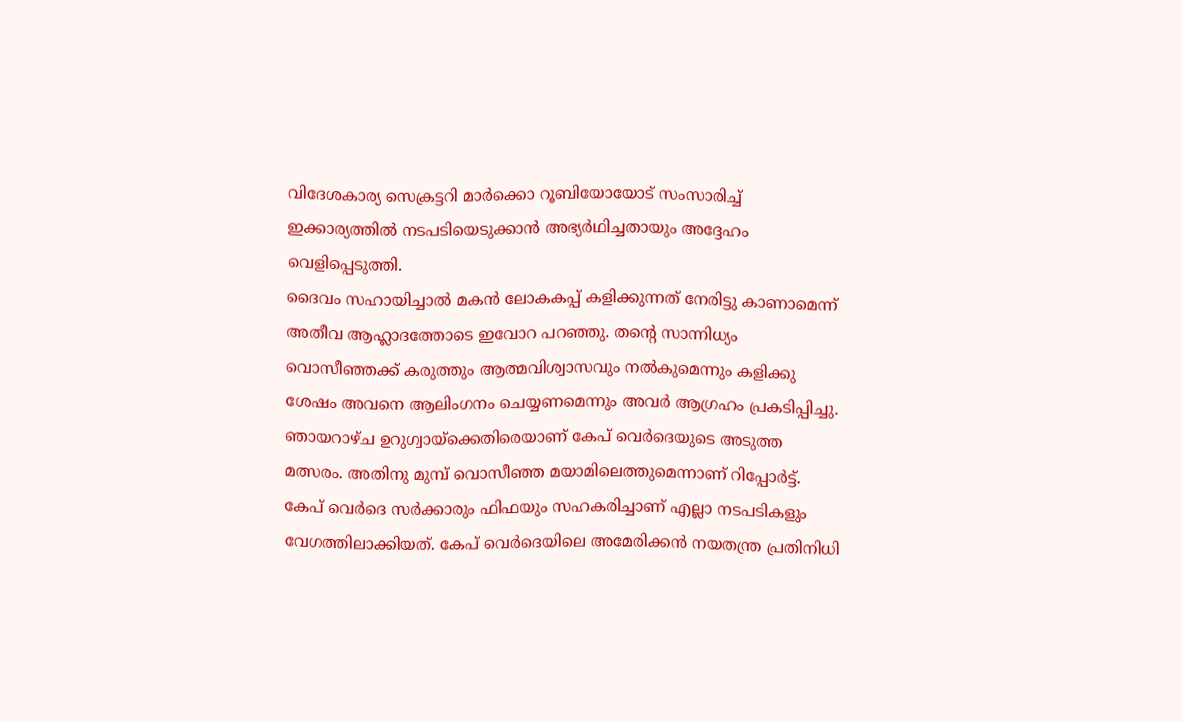വിദേശകാര്യ സെക്രട്ടറി മാര്‍ക്കൊ റൂബിയോയോട് സംസാരിച്ച് ഇക്കാര്യത്തില്‍ നടപടിയെടുക്കാന്‍ അഭ്യര്‍ഥിച്ചതായും അദ്ദേഹം വെളിപ്പെടുത്തി.
ദൈവം സഹായിച്ചാല്‍ മകന്‍ ലോകകപ്പ് കളിക്കുന്നത് നേരിട്ടു കാണാമെന്ന് അതീവ ആഹ്ലാദത്തോടെ ഇവോറ പറഞ്ഞു. തന്റെ സാന്നിധ്യം വൊസീഞ്ഞക്ക് കരുത്തും ആത്മവിശ്വാസവും നല്‍കുമെന്നും കളിക്കു ശേഷം അവനെ ആലിംഗനം ചെയ്യണമെന്നും അവര്‍ ആഗ്രഹം പ്രകടിപ്പിച്ചു. ഞായറാഴ്ച ഉറുഗ്വായ്‌ക്കെതിരെയാണ് കേപ് വെര്‍ദെയുടെ അടുത്ത മത്സരം. അതിനു മുമ്പ് വൊസീഞ്ഞ മയാമിലെത്തുമെന്നാണ് റിപ്പോര്‍ട്ട്. കേപ് വെര്‍ദെ സര്‍ക്കാരും ഫിഫയും സഹകരിച്ചാണ് എല്ലാ നടപടികളും വേഗത്തിലാക്കിയത്. കേപ് വെര്‍ദെയിലെ അമേരിക്കന്‍ നയതന്ത്ര പ്രതിനിധി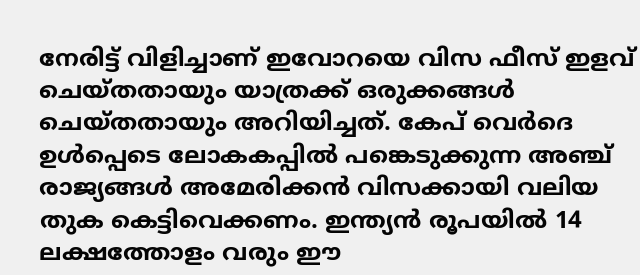നേരിട്ട് വിളിച്ചാണ് ഇവോറയെ വിസ ഫീസ് ഇളവ് ചെയ്തതായും യാത്രക്ക് ഒരുക്കങ്ങള്‍ ചെയ്തതായും അറിയിച്ചത്. കേപ് വെര്‍ദെ ഉള്‍പ്പെടെ ലോകകപ്പില്‍ പങ്കെടുക്കുന്ന അഞ്ച് രാജ്യങ്ങള്‍ അമേരിക്കന്‍ വിസക്കായി വലിയ തുക കെട്ടിവെക്കണം. ഇന്ത്യന്‍ രൂപയില്‍ 14 ലക്ഷത്തോളം വരും ഈ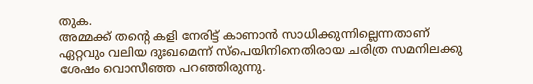തുക.
അമ്മക്ക് തന്റെ കളി നേരിട്ട് കാണാന്‍ സാധിക്കുന്നില്ലെന്നതാണ് ഏറ്റവും വലിയ ദുഃഖമെന്ന് സ്‌പെയിനിനെതിരായ ചരിത്ര സമനിലക്കു ശേഷം വൊസീഞ്ഞ പറഞ്ഞിരുന്നു.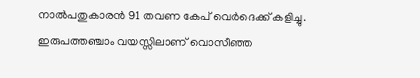നാല്‍പതുകാരന്‍ 91 തവണ കേപ് വെര്‍ദെക്ക് കളിച്ചു. ഇരുപത്തഞ്ചാം വയസ്സിലാണ് വൊസീഞ്ഞ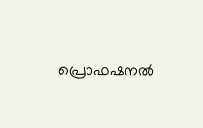പ്രൊഫഷനല്‍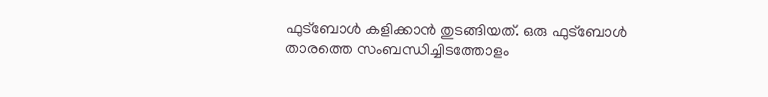ഫുട്‌ബോള്‍ കളിക്കാന്‍ തുടങ്ങിയത്. ഒരു ഫുട്‌ബോള്‍ താരത്തെ സംബന്ധിച്ചിടത്തോളം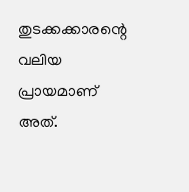തുടക്കക്കാരന്റെ വലിയ പ്രായമാണ് അത്.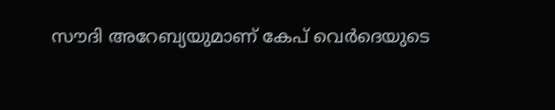സൗദി അറേബ്യയുമാണ് കേപ് വെര്‍ദെയുടെ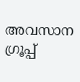അവസാന ഗ്രൂപ്പ്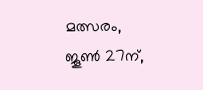മത്സരം, ജൂണ്‍ 27ന്,